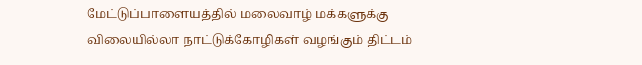மேட்டுப்பாளையத்தில் மலைவாழ் மக்களுக்கு விலையில்லா நாட்டுக்கோழிகள் வழங்கும் திட்டம்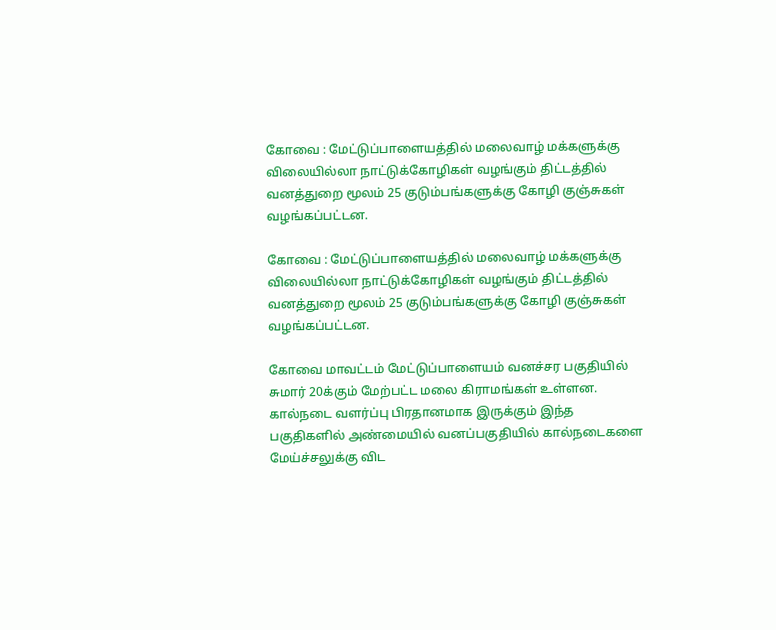கோவை : மேட்டுப்பாளையத்தில் மலைவாழ் மக்களுக்கு விலையில்லா நாட்டுக்கோழிகள் வழங்கும் திட்டத்தில் வனத்துறை மூலம் 25 குடும்பங்களுக்கு கோழி குஞ்சுகள் வழங்கப்பட்டன.

கோவை : மேட்டுப்பாளையத்தில் மலைவாழ் மக்களுக்கு விலையில்லா நாட்டுக்கோழிகள் வழங்கும் திட்டத்தில் வனத்துறை மூலம் 25 குடும்பங்களுக்கு கோழி குஞ்சுகள் வழங்கப்பட்டன.

கோவை மாவட்டம் மேட்டுப்பாளையம் வனச்சர பகுதியில் சுமார் 20க்கும் மேற்பட்ட மலை கிராமங்கள் உள்ளன. கால்நடை வளர்ப்பு பிரதானமாக இருக்கும் இந்த பகுதிகளில் அண்மையில் வனப்பகுதியில் கால்நடைகளை மேய்ச்சலுக்கு விட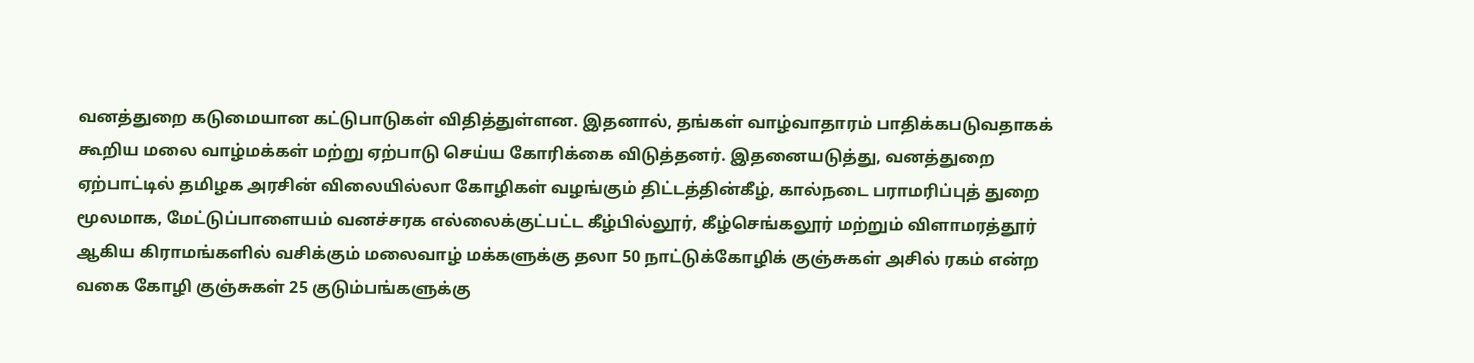வனத்துறை கடுமையான கட்டுபாடுகள் விதித்துள்ளன. இதனால், தங்கள் வாழ்வாதாரம் பாதிக்கபடுவதாகக் கூறிய மலை வாழ்மக்கள் மற்று ஏற்பாடு செய்ய கோரிக்கை விடுத்தனர். இதனையடுத்து, வனத்துறை ஏற்பாட்டில் தமிழக அரசின் விலையில்லா கோழிகள் வழங்கும் திட்டத்தின்கீழ், கால்நடை பராமரிப்புத் துறை மூலமாக, மேட்டுப்பாளையம் வனச்சரக எல்லைக்குட்பட்ட கீழ்பில்லூர், கீழ்செங்கலூர் மற்றும் விளாமரத்தூர் ஆகிய கிராமங்களில் வசிக்கும் மலைவாழ் மக்களுக்கு தலா 50 நாட்டுக்கோழிக் குஞ்சுகள் அசில் ரகம் என்ற வகை கோழி குஞ்சுகள் 25 குடும்பங்களுக்கு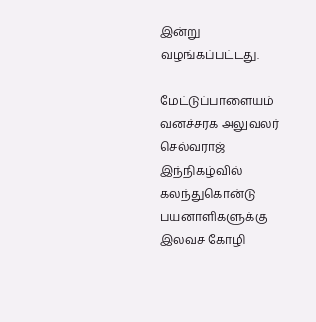இன்று வழங்கப்பட்டது.

மேட்டுப்பாளையம் வனச்சரக அலுவலர் செல்வராஜ் இந்நிகழ்வில் கலந்துகொன்டு பயனாளிகளுக்கு இலவச கோழி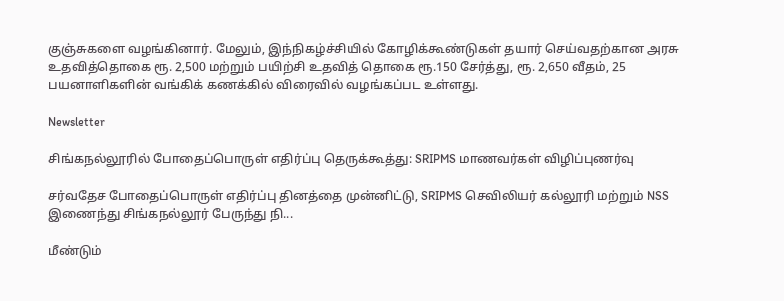குஞ்சுகளை வழங்கினார். மேலும், இந்நிகழ்ச்சியில் கோழிக்கூண்டுகள் தயார் செய்வதற்கான அரசு உதவித்தொகை ரூ. 2,500 மற்றும் பயிற்சி உதவித் தொகை ரூ.150 சேர்த்து, ரூ. 2,650 வீதம், 25 பயனாளிகளின் வங்கிக் கணக்கில் விரைவில் வழங்கப்பட உள்ளது.

Newsletter

சிங்கநல்லூரில் போதைப்பொருள் எதிர்ப்பு தெருக்கூத்து: SRIPMS மாணவர்கள் விழிப்புணர்வு

சர்வதேச போதைப்பொருள் எதிர்ப்பு தினத்தை முன்னிட்டு, SRIPMS செவிலியர் கல்லூரி மற்றும் NSS இணைந்து சிங்கநல்லூர் பேருந்து நி...

மீண்டும்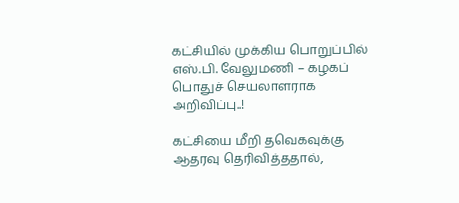கட்சியில் முக்கிய பொறுப்பில் எஸ்.பி. வேலுமணி – கழகப் பொதுச் செயலாளராக அறிவிப்பு..!

கட்சியை மீறி தவெகவுக்கு ஆதரவு தெரிவித்ததால்,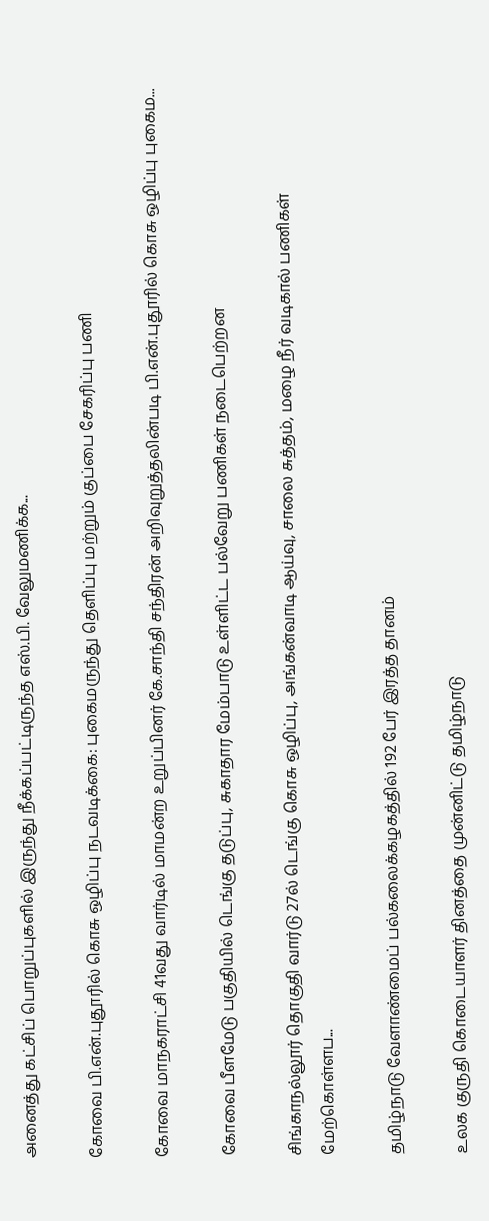அனைத்து கட்சிப் பொறுப்புகளில் இருந்து நீக்கப்பட்டிருந்த எஸ்.பி. வேலுமணிக்க...

கோவை பி.என்.புதூரில் கொசு ஒழிப்பு நடவடிக்கை: புகைமருந்து தெளிப்பு மற்றும் குப்பை சேகரிப்பு பணி

கோவை மாநகராட்சி 41வது வார்டில் மாமன்ற உறுப்பினர் கே.சாந்தி சந்திரன் அறிவுறுத்தலின்படி பி.என்.புதூரில் கொசு ஒழிப்பு புகைம...

கோவை பீளமேடு பகுதியில் டெங்கு தடுப்பு, சுகாதார மேம்பாடு உள்ளிட்ட பல்வேறு பணிகள் நடைபெற்றன

சிங்காநல்லூர் தொகுதி வார்டு 27ல் டெங்கு கொசு ஒழிப்பு, அங்கன்வாடி ஆய்வு, சாலை சுத்தம், மழை நீர் வடிகால் பணிகள் மேற்கொள்ளப...

தமிழ்நாடு வேளாண்மைப் பல்கலைக்கழகத்தில் 192 பேர் இரத்த தானம்

உலக குருதி கொடையாளர் தினத்தை முன்னிட்டு தமிழ்நாடு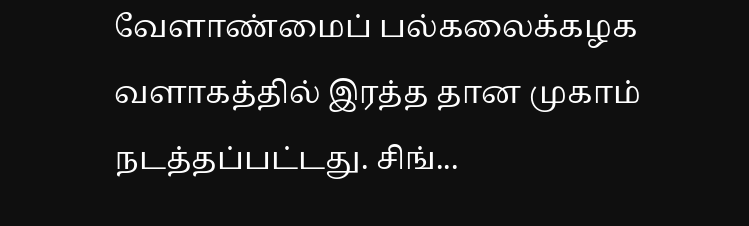வேளாண்மைப் பல்கலைக்கழக வளாகத்தில் இரத்த தான முகாம் நடத்தப்பட்டது. சிங்...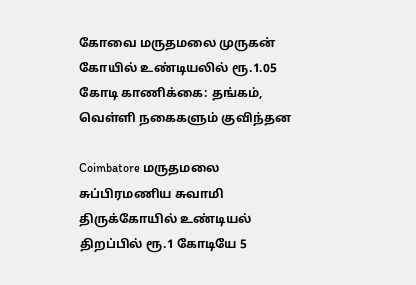கோவை மருதமலை முருகன் கோயில் உண்டியலில் ரூ.1.05 கோடி காணிக்கை: தங்கம், வெள்ளி நகைகளும் குவிந்தன

Coimbatore மருதமலை சுப்பிரமணிய சுவாமி திருக்கோயில் உண்டியல் திறப்பில் ரூ.1 கோடியே 5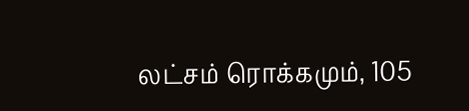லட்சம் ரொக்கமும், 105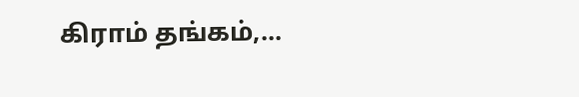கிராம் தங்கம்,...